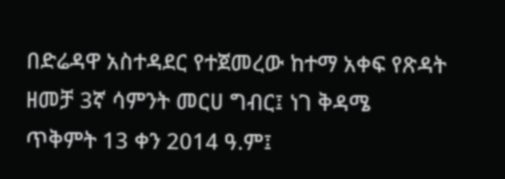በድሬዳዋ አስተዳደር የተጀመረው ከተማ አቀፍ የጽዳት ዘመቻ 3ኛ ሳምንት መርሀ ግብር፤ ነገ ቅዳሜ ጥቅምት 13 ቀን 2014 ዓ.ም፤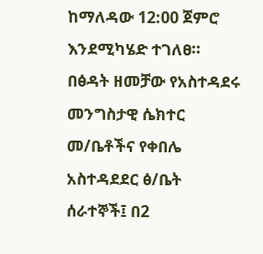ከማለዳው 12:00 ጀምሮ እንደሚካሄድ ተገለፀ።
በፅዳት ዘመቻው የአስተዳደሩ መንግስታዊ ሴክተር መ/ቤቶችና የቀበሌ አስተዳደደር ፅ/ቤት ሰራተኞች፤ በ2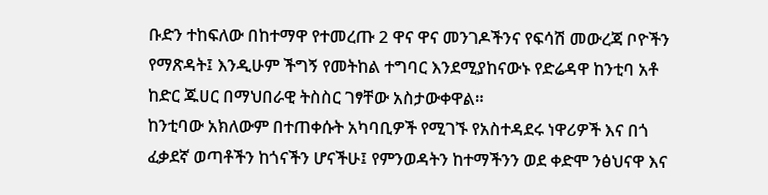ቡድን ተከፍለው በከተማዋ የተመረጡ 2 ዋና ዋና መንገዶችንና የፍሳሽ መውረጃ ቦዮችን የማጽዳት፤ እንዲሁም ችግኝ የመትከል ተግባር እንደሚያከናውኑ የድሬዳዋ ከንቲባ አቶ ከድር ጁሀር በማህበራዊ ትስስር ገፃቸው አስታውቀዋል።
ከንቲባው አክለውም በተጠቀሱት አካባቢዎች የሚገኙ የአስተዳደሩ ነዋሪዎች እና በጎ ፈቃደኛ ወጣቶችን ከጎናችን ሆናችሁ፤ የምንወዳትን ከተማችንን ወደ ቀድሞ ንፅህናዋ እና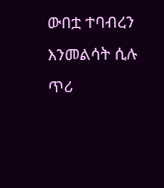ውበቷ ተባብረን እንመልሳት ሲሉ ጥሪ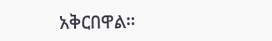አቅርበዋል።